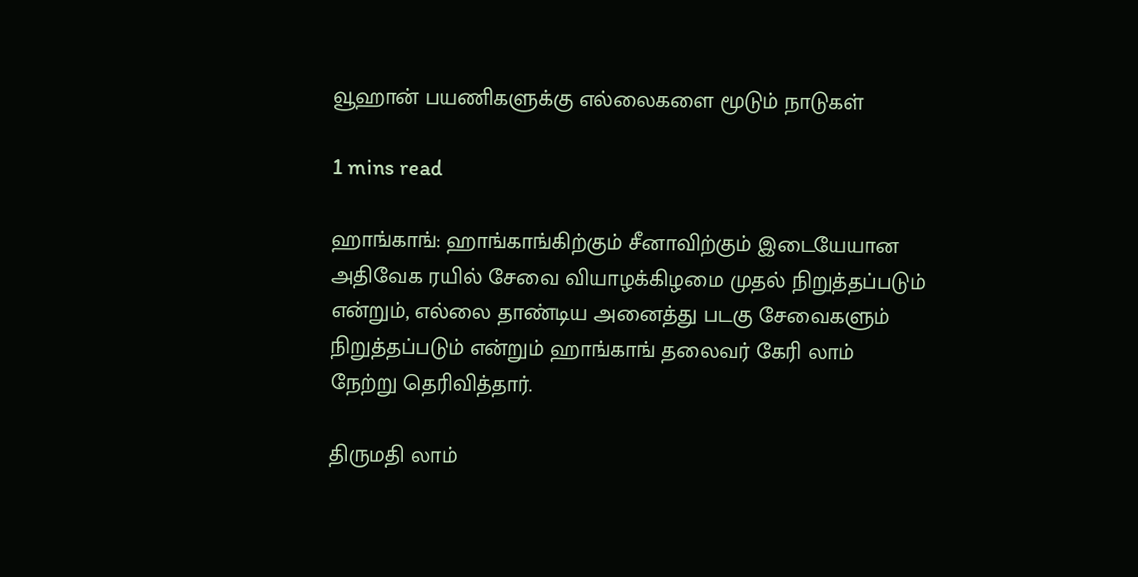வூஹான் பயணிகளுக்கு எல்லைகளை மூடும் நாடுகள்

1 mins read

ஹாங்காங்: ஹாங்காங்கிற்கும் சீனாவிற்கும் இடையேயான அதிவேக ரயில் சேவை வியாழக்கிழமை முதல் நிறுத்தப்படும் என்றும், எல்லை தாண்டிய அனைத்து படகு சேவைகளும் நிறுத்தப்படும் என்றும் ஹாங்காங் தலைவர் கேரி லாம் நேற்று தெரிவித்தார்.

திருமதி லாம்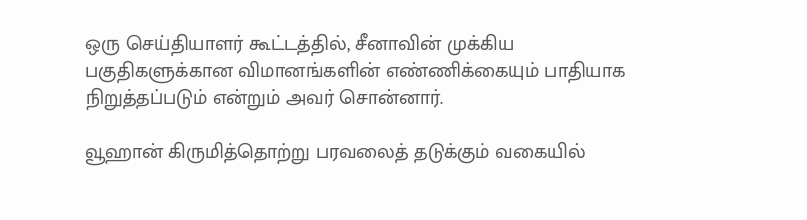ஒரு செய்தியாளர் கூட்டத்தில், சீனாவின் முக்கிய பகுதிகளுக்கான விமானங்களின் எண்ணிக்கையும் பாதியாக நிறுத்தப்படும் என்றும் அவர் சொன்னார்.

வூஹான் கிருமித்தொற்று பரவலைத் தடுக்கும் வகையில்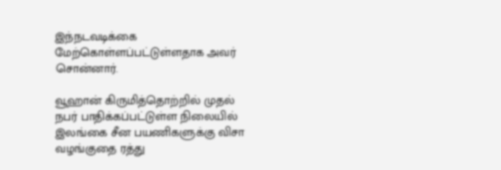இந்நடவடிக்கை மேற்கொள்ளப்பட்டுள்ளதாக அவர் சொன்னார்.

வூஹான் கிருமித்தொற்றில் முதல் நபர் பாதிக்கப்பட்டுள்ள நிலையில் இலங்கை சீன பயணிகளுக்கு விசா வழங்குதை ரத்து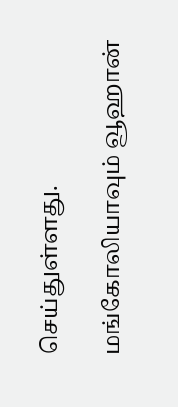செய்துள்ளது.

மங்கோலியாவும் வூஹான்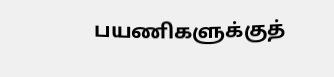பயணிகளுக்குத்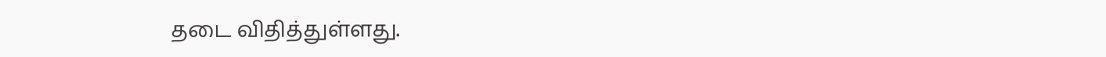தடை விதித்துள்ளது.